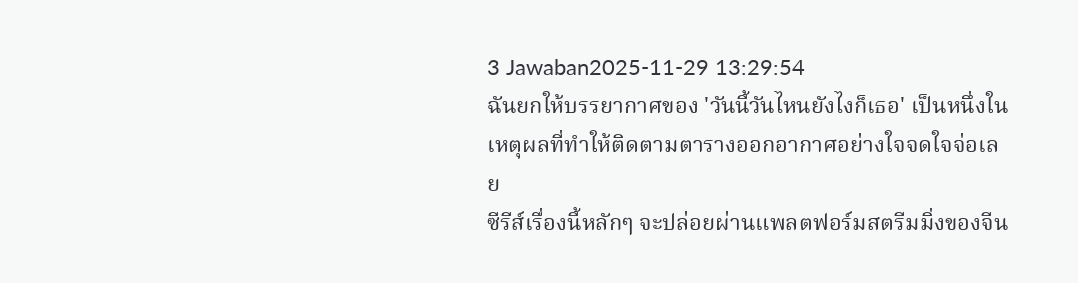3 Jawaban2025-11-29 13:29:54
ฉันยกให้บรรยากาศของ 'วันนี้วันไหนยังไงก็เธอ' เป็นหนึ่งในเหตุผลที่ทำให้ติดตามตารางออกอากาศอย่างใจจดใจจ่อเลย
ซีรีส์เรื่องนี้หลักๆ จะปล่อยผ่านแพลตฟอร์มสตรีมมิ่งของจีน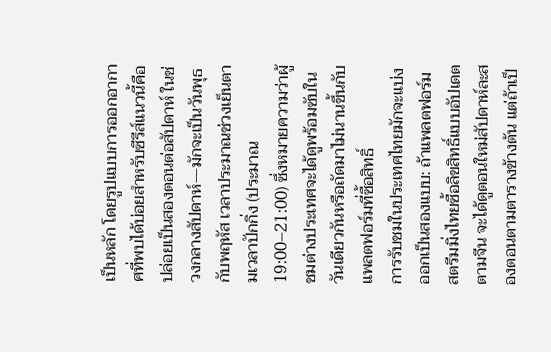เป็นหลัก โดยรูปแบบการออกอากาศที่พบได้บ่อยสำหรับซีรีส์แนวนี้คือปล่อยเป็นสองตอนต่อสัปดาห์ ในช่วงกลางสัปดาห์—มักจะเป็นวันพุธกับพฤหัส เวลาประมาณช่วงเย็นตามเวลาปักกิ่ง (ประมาณ 19:00–21:00) ซึ่งหมายความว่าผู้ชมต่างประเทศจะได้ดูพร้อมซับในวันเดียวกันหรือถัดมาไม่นานขึ้นกับแพลตฟอร์มที่ซื้อสิทธิ์
การรับชมในประเทศไทยมักจะแบ่งออกเป็นสองแบบ: ถ้าแพลตฟอร์มสตรีมมิ่งไทยซื้อลิขสิทธิ์แบบอัปเดตตามจีน จะได้ดูตอนใหม่สัปดาห์ละสองตอนตามตารางข้างต้น แต่ถ้าเป็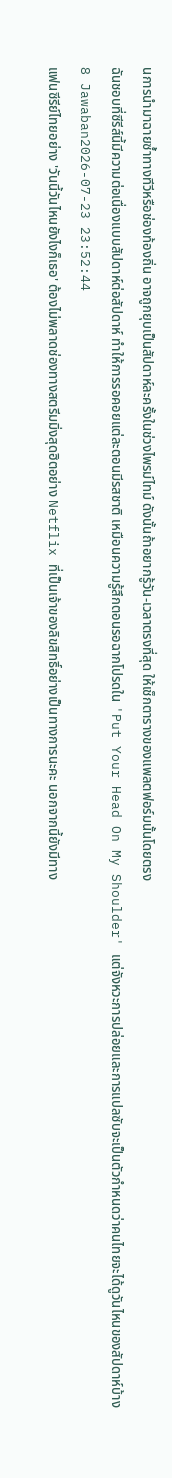นการนำมาฉายซ้ำทางทีวีหรือช่องท้องถิ่น อาจถูกยุบเป็นสัปดาห์ละครั้งในช่วงไพรม์ไทม์ ดังนั้นถ้าอยากรู้วัน-เวลาตรงที่สุด ให้เช็กตารางของแพลตฟอร์มนั้นโดยตรง
ฉันชอบที่ซีรีส์นี้มีความต่อเนื่องแบบสัปดาห์ต่อสัปดาห์ ทำให้การรอคอยแต่ละตอนมีรสชาติ เหมือนความรู้สึกตอนรอฉากโปรดใน 'Put Your Head On My Shoulder' แต่จังหวะการปล่อยและการแปลซับจะเป็นตัวกำหนดว่าคนไทยจะได้ดูวันไหนของสัปดาห์บ้าง
8 Jawaban2026-07-23 23:52:44
แฟนซีรีย์ไทยอย่าง 'วันนี้วันไหนยังไงก็เธอ' ต้องไม่พลาดช่องทางสตรีมมิ่งสุดฮิตอย่าง Netflix ที่เป็นเจ้าของลิขสิทธิ์อย่างเป็นทางการนะคะ นอกจากนี้ยังมีทาง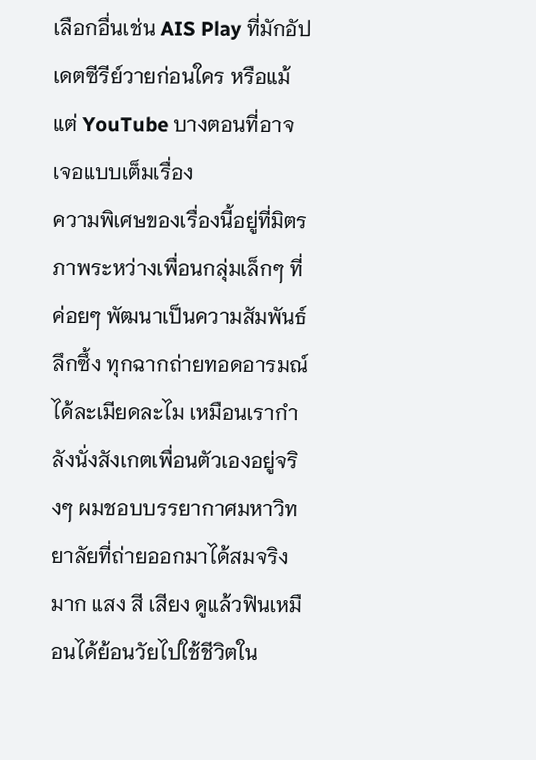เลือกอื่นเช่น AIS Play ที่มักอัปเดตซีรีย์วายก่อนใคร หรือแม้แต่ YouTube บางตอนที่อาจเจอแบบเต็มเรื่อง
ความพิเศษของเรื่องนี้อยู่ที่มิตรภาพระหว่างเพื่อนกลุ่มเล็กๆ ที่ค่อยๆ พัฒนาเป็นความสัมพันธ์ลึกซึ้ง ทุกฉากถ่ายทอดอารมณ์ได้ละเมียดละไม เหมือนเรากำลังนั่งสังเกตเพื่อนตัวเองอยู่จริงๆ ผมชอบบรรยากาศมหาวิทยาลัยที่ถ่ายออกมาได้สมจริงมาก แสง สี เสียง ดูแล้วฟินเหมือนได้ย้อนวัยไปใช้ชีวิตใน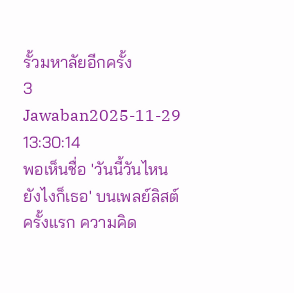รั้วมหาลัยอีกครั้ง
3 Jawaban2025-11-29 13:30:14
พอเห็นชื่อ 'วันนี้วันไหนยังไงก็เธอ' บนเพลย์ลิสต์ครั้งแรก ความคิด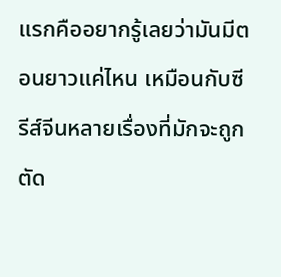แรกคืออยากรู้เลยว่ามันมีตอนยาวแค่ไหน เหมือนกับซีรีส์จีนหลายเรื่องที่มักจะถูกตัด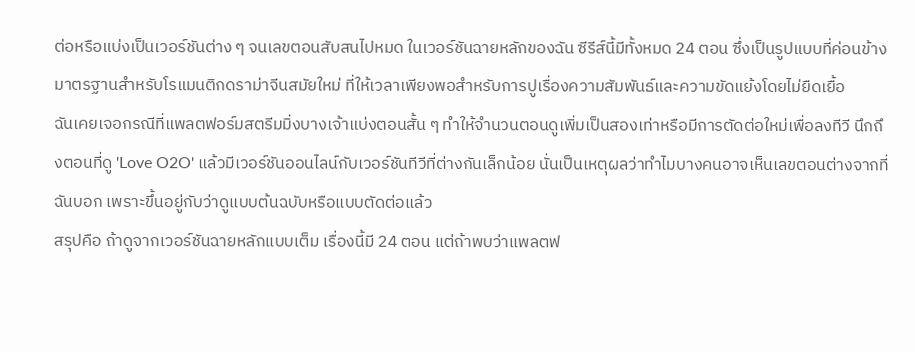ต่อหรือแบ่งเป็นเวอร์ชันต่าง ๆ จนเลขตอนสับสนไปหมด ในเวอร์ชันฉายหลักของฉัน ซีรีส์นี้มีทั้งหมด 24 ตอน ซึ่งเป็นรูปแบบที่ค่อนข้างมาตรฐานสำหรับโรแมนติกดราม่าจีนสมัยใหม่ ที่ให้เวลาเพียงพอสำหรับการปูเรื่องความสัมพันธ์และความขัดแย้งโดยไม่ยืดเยื้อ
ฉันเคยเจอกรณีที่แพลตฟอร์มสตรีมมิ่งบางเจ้าแบ่งตอนสั้น ๆ ทำให้จำนวนตอนดูเพิ่มเป็นสองเท่าหรือมีการตัดต่อใหม่เพื่อลงทีวี นึกถึงตอนที่ดู 'Love O2O' แล้วมีเวอร์ชันออนไลน์กับเวอร์ชันทีวีที่ต่างกันเล็กน้อย นั่นเป็นเหตุผลว่าทำไมบางคนอาจเห็นเลขตอนต่างจากที่ฉันบอก เพราะขึ้นอยู่กับว่าดูแบบต้นฉบับหรือแบบตัดต่อแล้ว
สรุปคือ ถ้าดูจากเวอร์ชันฉายหลักแบบเต็ม เรื่องนี้มี 24 ตอน แต่ถ้าพบว่าแพลตฟ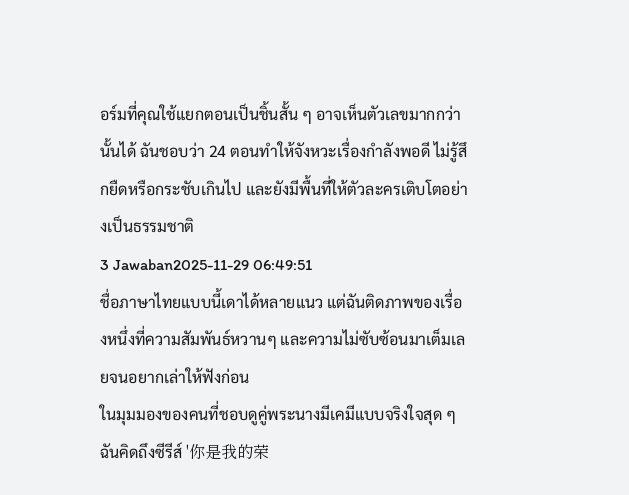อร์มที่คุณใช้แยกตอนเป็นชิ้นสั้น ๆ อาจเห็นตัวเลขมากกว่านั้นได้ ฉันชอบว่า 24 ตอนทำให้จังหวะเรื่องกำลังพอดี ไม่รู้สึกยืดหรือกระชับเกินไป และยังมีพื้นที่ให้ตัวละครเติบโตอย่างเป็นธรรมชาติ
3 Jawaban2025-11-29 06:49:51
ชื่อภาษาไทยแบบนี้เดาได้หลายแนว แต่ฉันติดภาพของเรื่องหนึ่งที่ความสัมพันธ์หวานๆ และความไม่ซับซ้อนมาเต็มเลยจนอยากเล่าให้ฟังก่อน
ในมุมมองของคนที่ชอบดูคู่พระนางมีเคมีแบบจริงใจสุด ๆ ฉันคิดถึงซีรีส์ '你是我的荣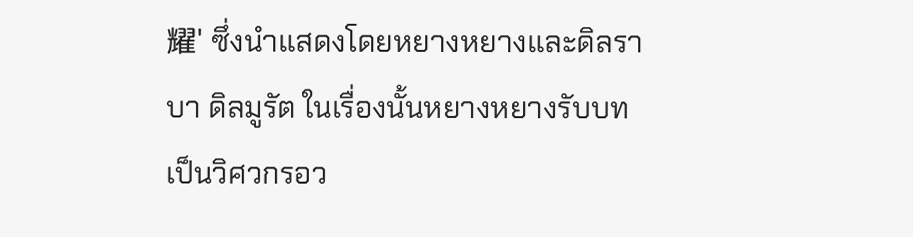耀' ซึ่งนำแสดงโดยหยางหยางและดิลราบา ดิลมูรัต ในเรื่องนั้นหยางหยางรับบทเป็นวิศวกรอว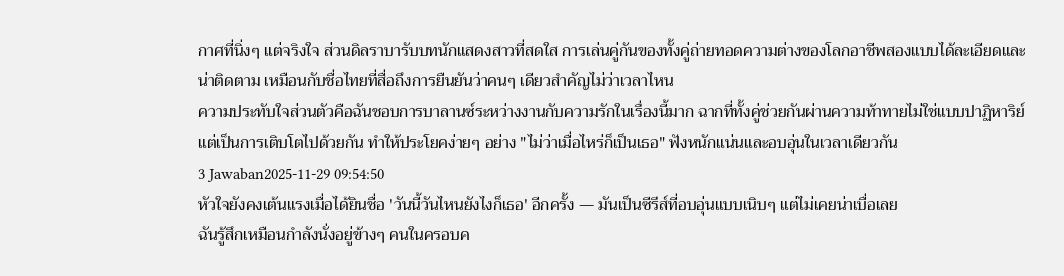กาศที่นิ่งๆ แต่จริงใจ ส่วนดิลราบารับบทนักแสดงสาวที่สดใส การเล่นคู่กันของทั้งคู่ถ่ายทอดความต่างของโลกอาชีพสองแบบได้ละเอียดและน่าติดตาม เหมือนกับชื่อไทยที่สื่อถึงการยืนยันว่าคนๆ เดียวสำคัญไม่ว่าเวลาไหน
ความประทับใจส่วนตัวคือฉันชอบการบาลานซ์ระหว่างงานกับความรักในเรื่องนี้มาก ฉากที่ทั้งคู่ช่วยกันผ่านความท้าทายไม่ใช่แบบปาฏิหาริย์ แต่เป็นการเติบโตไปด้วยกัน ทำให้ประโยคง่ายๆ อย่าง "ไม่ว่าเมื่อไหร่ก็เป็นเธอ" ฟังหนักแน่นและอบอุ่นในเวลาเดียวกัน
3 Jawaban2025-11-29 09:54:50
หัวใจยังคงเต้นแรงเมื่อได้ยินชื่อ 'วันนี้วันไหนยังไงก็เธอ' อีกครั้ง — มันเป็นซีรีส์ที่อบอุ่นแบบเนิบๆ แต่ไม่เคยน่าเบื่อเลย
ฉันรู้สึกเหมือนกำลังนั่งอยู่ข้างๆ คนในครอบค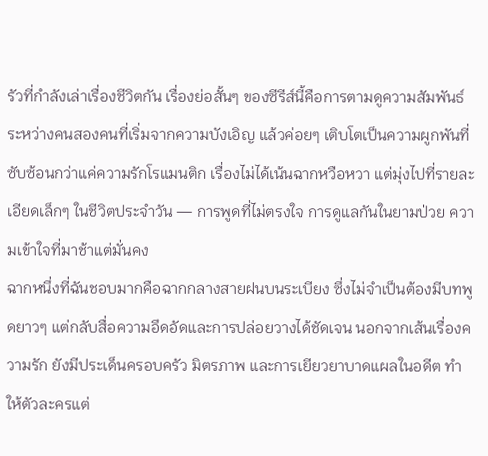รัวที่กำลังเล่าเรื่องชีวิตกัน เรื่องย่อสั้นๆ ของซีรีส์นี้คือการตามดูความสัมพันธ์ระหว่างคนสองคนที่เริ่มจากความบังเอิญ แล้วค่อยๆ เติบโตเป็นความผูกพันที่ซับซ้อนกว่าแค่ความรักโรแมนติก เรื่องไม่ได้เน้นฉากหวือหวา แต่มุ่งไปที่รายละเอียดเล็กๆ ในชีวิตประจำวัน — การพูดที่ไม่ตรงใจ การดูแลกันในยามป่วย ความเข้าใจที่มาช้าแต่มั่นคง
ฉากหนึ่งที่ฉันชอบมากคือฉากกลางสายฝนบนระเบียง ซึ่งไม่จำเป็นต้องมีบทพูดยาวๆ แต่กลับสื่อความอึดอัดและการปล่อยวางได้ชัดเจน นอกจากเส้นเรื่องความรัก ยังมีประเด็นครอบครัว มิตรภาพ และการเยียวยาบาดแผลในอดีต ทำให้ตัวละครแต่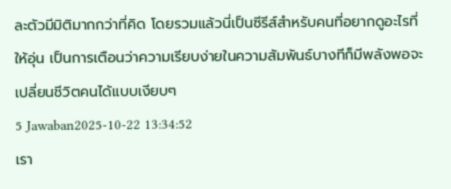ละตัวมีมิติมากกว่าที่คิด โดยรวมแล้วนี่เป็นซีรีส์สำหรับคนที่อยากดูอะไรที่ให้อุ่น เป็นการเตือนว่าความเรียบง่ายในความสัมพันธ์บางทีก็มีพลังพอจะเปลี่ยนชีวิตคนได้แบบเงียบๆ
5 Jawaban2025-10-22 13:34:52
เรา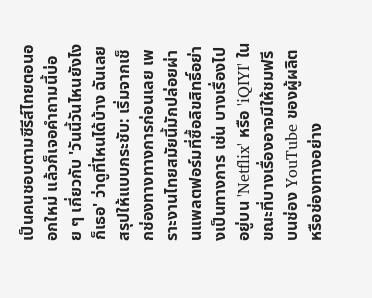เป็นคนชอบตามซีรีส์ไทยตอนออกใหม่ แล้วก็เจอคำถามนี้บ่อย ๆ เกี่ยวกับ 'วันนี้วันไหนยังไงก็เธอ' ว่าดูที่ไหนได้บ้าง ฉันเลยสรุปให้แบบกระชับ: เริ่มจากเช็กช่องทางทางการก่อนเลย เพราะงานไทยสมัยนี้มักปล่อยผ่านแพลตฟอร์มที่ซื้อลิขสิทธิ์อย่างเป็นทางการ เช่น บางเรื่องไปอยู่บน 'Netflix' หรือ 'iQIYI' ในขณะที่บางเรื่องอาจมีให้ชมฟรีบนช่อง YouTube ของผู้ผลิตหรือช่องทางอย่าง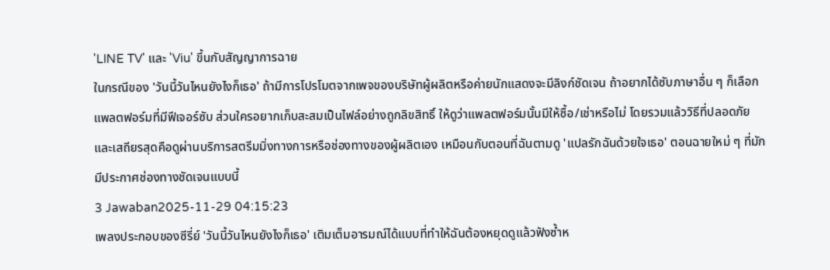'LINE TV' และ 'Viu' ขึ้นกับสัญญาการฉาย
ในกรณีของ 'วันนี้วันไหนยังไงก็เธอ' ถ้ามีการโปรโมตจากเพจของบริษัทผู้ผลิตหรือค่ายนักแสดงจะมีลิงก์ชัดเจน ถ้าอยากได้ซับภาษาอื่น ๆ ก็เลือกแพลตฟอร์มที่มีฟีเจอร์ซับ ส่วนใครอยากเก็บสะสมเป็นไฟล์อย่างถูกลิขสิทธิ์ ให้ดูว่าแพลตฟอร์มนั้นมีให้ซื้อ/เช่าหรือไม่ โดยรวมแล้ววิธีที่ปลอดภัยและเสถียรสุดคือดูผ่านบริการสตรีมมิ่งทางการหรือช่องทางของผู้ผลิตเอง เหมือนกับตอนที่ฉันตามดู 'แปลรักฉันด้วยใจเธอ' ตอนฉายใหม่ ๆ ที่มักมีประกาศช่องทางชัดเจนแบบนี้
3 Jawaban2025-11-29 04:15:23
เพลงประกอบของซีรี่ย์ 'วันนี้วันไหนยังไงก็เธอ' เติมเต็มอารมณ์ได้แบบที่ทำให้ฉันต้องหยุดดูแล้วฟังซ้ำห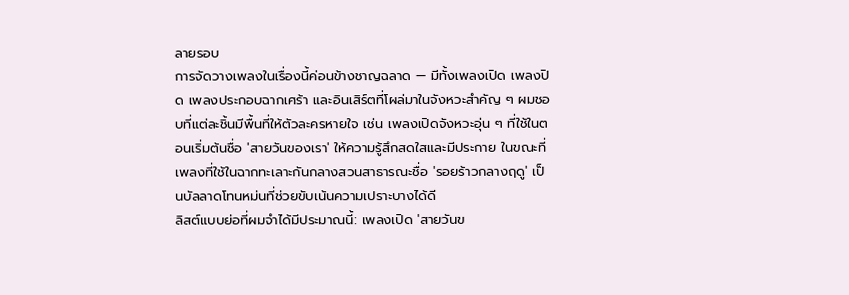ลายรอบ
การจัดวางเพลงในเรื่องนี้ค่อนข้างชาญฉลาด — มีทั้งเพลงเปิด เพลงปิด เพลงประกอบฉากเศร้า และอินเสิร์ตที่โผล่มาในจังหวะสำคัญ ๆ ผมชอบที่แต่ละชิ้นมีพื้นที่ให้ตัวละครหายใจ เช่น เพลงเปิดจังหวะอุ่น ๆ ที่ใช้ในตอนเริ่มต้นชื่อ 'สายวันของเรา' ให้ความรู้สึกสดใสและมีประกาย ในขณะที่เพลงที่ใช้ในฉากทะเลาะกันกลางสวนสาธารณะชื่อ 'รอยร้าวกลางฤดู' เป็นบัลลาดโทนหม่นที่ช่วยขับเน้นความเปราะบางได้ดี
ลิสต์แบบย่อที่ผมจำได้มีประมาณนี้: เพลงเปิด 'สายวันข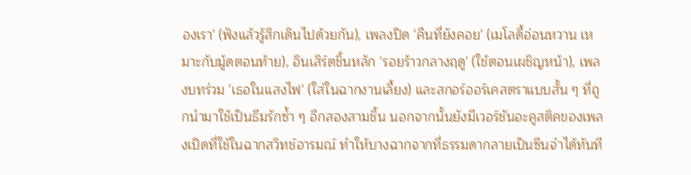องเรา' (ฟังแล้วรู้สึกเดินไปด้วยกัน), เพลงปิด 'คืนที่ยังคอย' (เมโลดี้อ่อนหวาน เหมาะกับมู้ดตอนท้าย), อินเสิร์ตชิ้นหลัก 'รอยร้าวกลางฤดู' (ใช้ตอนเผชิญหน้า), เพลงบทร่วม 'เธอในแสงไฟ' (ใส่ในฉากงานเลี้ยง) และสกอร์ออร์เคสตราแบบสั้น ๆ ที่ถูกนำมาใช้เป็นธีมรักซ้ำ ๆ อีกสองสามชิ้น นอกจากนั้นยังมีเวอร์ชันอะคูสติคของเพลงเปิดที่ใช้ในฉากสวิทช์อารมณ์ ทำให้บางฉากจากที่ธรรมดากลายเป็นซีนจำได้ทันที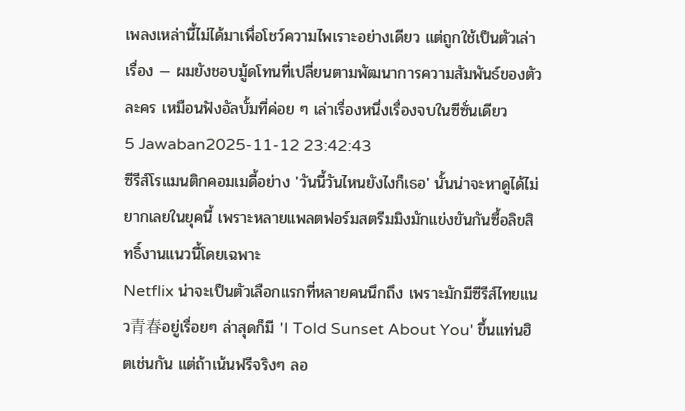เพลงเหล่านี้ไม่ได้มาเพื่อโชว์ความไพเราะอย่างเดียว แต่ถูกใช้เป็นตัวเล่าเรื่อง — ผมยังชอบมู้ดโทนที่เปลี่ยนตามพัฒนาการความสัมพันธ์ของตัวละคร เหมือนฟังอัลบั้มที่ค่อย ๆ เล่าเรื่องหนึ่งเรื่องจบในซีซั่นเดียว
5 Jawaban2025-11-12 23:42:43
ซีรีส์โรแมนติกคอมเมดี้อย่าง 'วันนี้วันไหนยังไงก็เธอ' นั้นน่าจะหาดูได้ไม่ยากเลยในยุคนี้ เพราะหลายแพลตฟอร์มสตรีมมิงมักแข่งขันกันซื้อลิขสิทธิ์งานแนวนี้โดยเฉพาะ
Netflix น่าจะเป็นตัวเลือกแรกที่หลายคนนึกถึง เพราะมักมีซีรีส์ไทยแนว青春อยู่เรื่อยๆ ล่าสุดก็มี 'I Told Sunset About You' ขึ้นแท่นฮิตเช่นกัน แต่ถ้าเน้นฟรีจริงๆ ลอ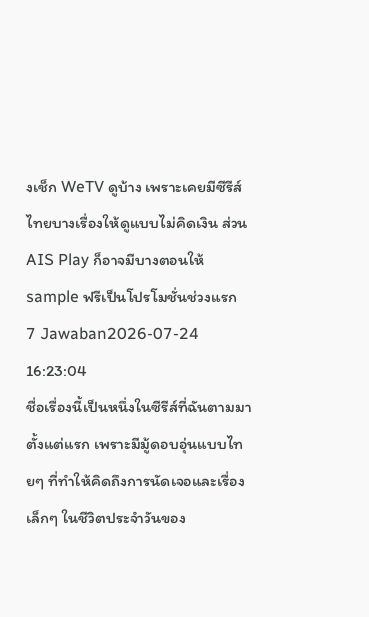งเช็ก WeTV ดูบ้าง เพราะเคยมีซีรีส์ไทยบางเรื่องให้ดูแบบไม่คิดเงิน ส่วน AIS Play ก็อาจมีบางตอนให้ sample ฟรีเป็นโปรโมชั่นช่วงแรก
7 Jawaban2026-07-24 16:23:04
ชื่อเรื่องนี้เป็นหนึ่งในซีรีส์ที่ฉันตามมาตั้งแต่แรก เพราะมีมู้ดอบอุ่นแบบไทยๆ ที่ทำให้คิดถึงการนัดเจอและเรื่องเล็กๆ ในชีวิตประจำวันของ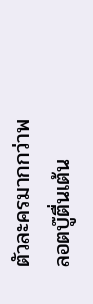ตัวละครมากกว่าพลอตบู๊ตื่นเต้น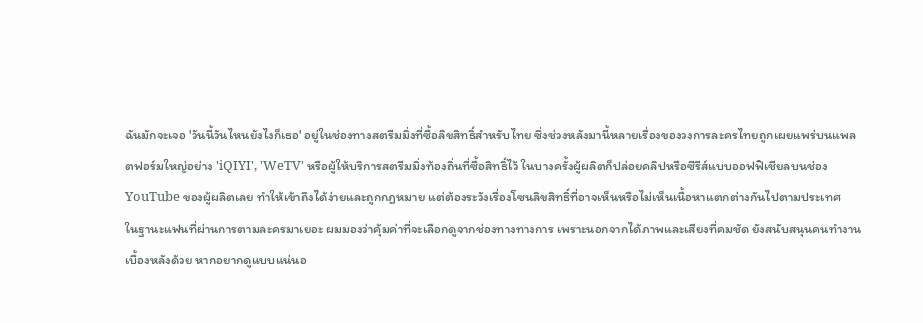ฉันมักจะเจอ 'วันนี้วันไหนยังไงก็เธอ' อยู่ในช่องทางสตรีมมิ่งที่ซื้อลิขสิทธิ์สำหรับไทย ซึ่งช่วงหลังมานี้หลายเรื่องของวงการละครไทยถูกเผยแพร่บนแพลตฟอร์มใหญ่อย่าง 'iQIYI', 'WeTV' หรือผู้ให้บริการสตรีมมิ่งท้องถิ่นที่ซื้อสิทธิ์ไว้ ในบางครั้งผู้ผลิตก็ปล่อยคลิปหรือซีรีส์แบบออฟฟิเชียลบนช่อง YouTube ของผู้ผลิตเลย ทำให้เข้าถึงได้ง่ายและถูกกฎหมาย แต่ต้องระวังเรื่องโซนลิขสิทธิ์ที่อาจเห็นหรือไม่เห็นเนื้อหาแตกต่างกันไปตามประเทศ
ในฐานะแฟนที่ผ่านการตามละครมาเยอะ ผมมองว่าคุ้มค่าที่จะเลือกดูจากช่องทางทางการ เพราะนอกจากได้ภาพและเสียงที่คมชัด ยังสนับสนุนคนทำงานเบื้องหลังด้วย หากอยากดูแบบแน่นอ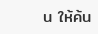น ให้ค้น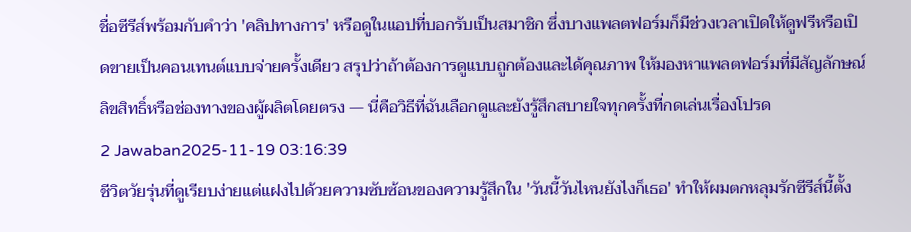ชื่อซีรีส์พร้อมกับคำว่า 'คลิปทางการ' หรือดูในแอปที่บอกรับเป็นสมาชิก ซึ่งบางแพลตฟอร์มก็มีช่วงเวลาเปิดให้ดูฟรีหรือเปิดขายเป็นคอนเทนต์แบบจ่ายครั้งเดียว สรุปว่าถ้าต้องการดูแบบถูกต้องและได้คุณภาพ ให้มองหาแพลตฟอร์มที่มีสัญลักษณ์ลิขสิทธิ์หรือช่องทางของผู้ผลิตโดยตรง — นี่คือวิธีที่ฉันเลือกดูและยังรู้สึกสบายใจทุกครั้งที่กดเล่นเรื่องโปรด
2 Jawaban2025-11-19 03:16:39
ชีวิตวัยรุ่นที่ดูเรียบง่ายแต่แฝงไปด้วยความซับซ้อนของความรู้สึกใน 'วันนี้วันไหนยังไงก็เธอ' ทำให้ผมตกหลุมรักซีรีส์นี้ตั้ง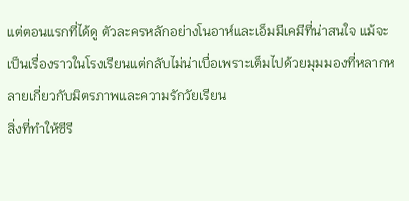แต่ตอนแรกที่ได้ดู ตัวละครหลักอย่างโนอาห์และเอ็มมีเคมีที่น่าสนใจ แม้จะเป็นเรื่องราวในโรงเรียนแต่กลับไม่น่าเบื่อเพราะเต็มไปด้วยมุมมองที่หลากหลายเกี่ยวกับมิตรภาพและความรักวัยเรียน
สิ่งที่ทำให้ซีรี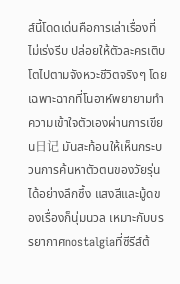ส์นี้โดดเด่นคือการเล่าเรื่องที่ไม่เร่งรีบ ปล่อยให้ตัวละครเติบโตไปตามจังหวะชีวิตจริงๆ โดยเฉพาะฉากที่โนอาห์พยายามทำความเข้าใจตัวเองผ่านการเขียน日记 มันสะท้อนให้เห็นกระบวนการค้นหาตัวตนของวัยรุ่นได้อย่างลึกซึ้ง แสงสีและมู้ดของเรื่องก็นุ่มนวล เหมาะกับบรรยากาศnostalgiaที่ซีรีส์ต้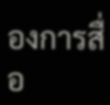องการสื่อ